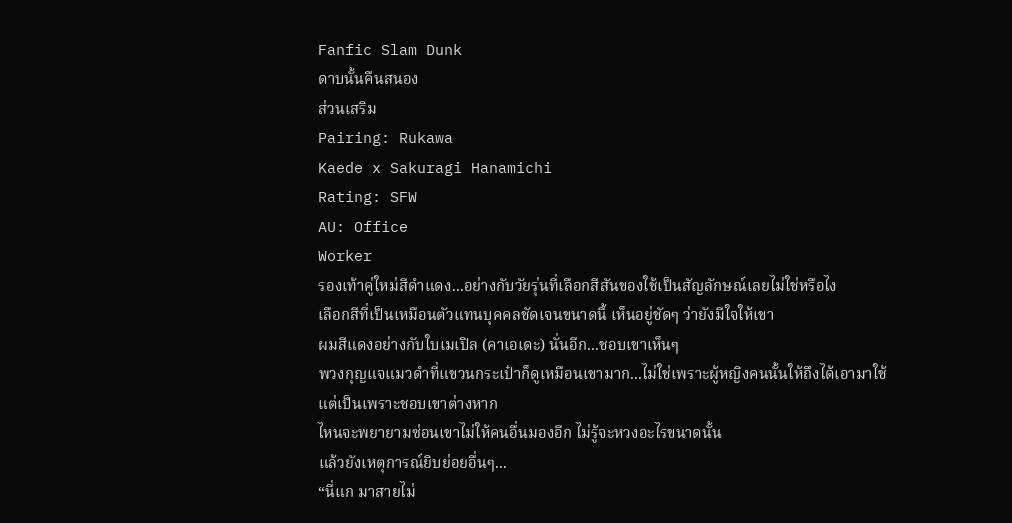Fanfic Slam Dunk
ดาบนั้นคืนสนอง
ส่วนเสริม
Pairing: Rukawa
Kaede x Sakuragi Hanamichi
Rating: SFW
AU: Office
Worker
รองเท้าคู่ใหม่สีดำแดง...อย่างกับวัยรุ่นที่เลือกสีสันของใช้เป็นสัญลักษณ์เลยไม่ใช่หรือไง
เลือกสีที่เป็นเหมือนตัวแทนบุคคลชัดเจนขนาดนี้ เห็นอยู่ชัดๆ ว่ายังมีใจให้เขา
ผมสีแดงอย่างกับใบเมเปิล (คาเอเดะ) นั่นอีก...ชอบเขาเห็นๆ
พวงกุญแจแมวดำที่แขวนกระเป๋าก็ดูเหมือนเขามาก...ไม่ใช่เพราะผู้หญิงคนนั้นให้ถึงได้เอามาใช้
แต่เป็นเพราะชอบเขาต่างหาก
ไหนจะพยายามซ่อนเขาไม่ให้คนอื่นมองอีก ไม่รู้จะหวงอะไรขนาดนั้น
แล้วยังเหตุการณ์ยิบย่อยอื่นๆ...
“นี่แก มาสายไม่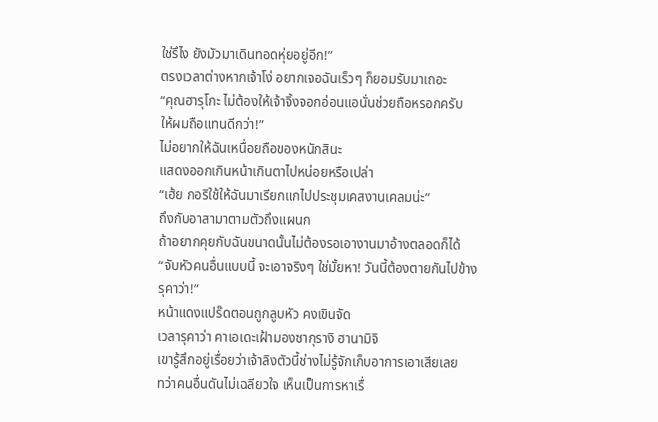ใช่รึไง ยังมัวมาเดินทอดหุ่ยอยู่อีก!”
ตรงเวลาต่างหากเจ้าโง่ อยากเจอฉันเร็วๆ ก็ยอมรับมาเถอะ
“คุณฮารุโกะ ไม่ต้องให้เจ้าจิ้งจอกอ่อนแอนั่นช่วยถือหรอกครับ
ให้ผมถือแทนดีกว่า!”
ไม่อยากให้ฉันเหนื่อยถือของหนักสินะ
แสดงออกเกินหน้าเกินตาไปหน่อยหรือเปล่า
“เฮ้ย กอริใช้ให้ฉันมาเรียกแกไปประชุมเคสงานเคลมน่ะ”
ถึงกับอาสามาตามตัวถึงแผนก
ถ้าอยากคุยกับฉันขนาดนั้นไม่ต้องรอเอางานมาอ้างตลอดก็ได้
“จับหัวคนอื่นแบบนี้ จะเอาจริงๆ ใช่มั้ยหา! วันนี้ต้องตายกันไปข้าง
รุคาว่า!”
หน้าแดงแปร๊ดตอนถูกลูบหัว คงเขินจัด
เวลารุคาว่า คาเอเดะเฝ้ามองซากุรางิ ฮานามิจิ
เขารู้สึกอยู่เรื่อยว่าเจ้าลิงตัวนี้ช่างไม่รู้จักเก็บอาการเอาเสียเลย
ทว่าคนอื่นดันไม่เฉลียวใจ เห็นเป็นการหาเรื่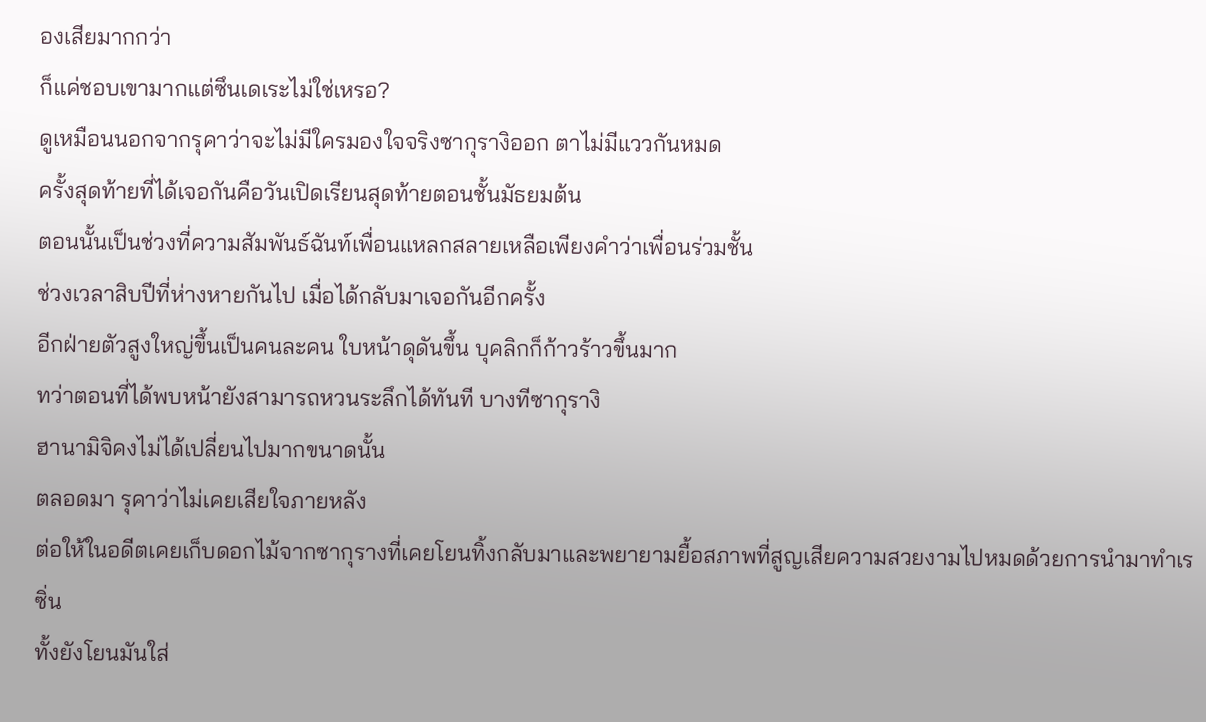องเสียมากกว่า
ก็แค่ชอบเขามากแต่ซึนเดเระไม่ใช่เหรอ?
ดูเหมือนนอกจากรุคาว่าจะไม่มีใครมองใจจริงซากุรางิออก ตาไม่มีแววกันหมด
ครั้งสุดท้ายที่ได้เจอกันคือวันเปิดเรียนสุดท้ายตอนชั้นมัธยมต้น
ตอนนั้นเป็นช่วงที่ความสัมพันธ์ฉันท์เพื่อนแหลกสลายเหลือเพียงคำว่าเพื่อนร่วมชั้น
ช่วงเวลาสิบปีที่ห่างหายกันไป เมื่อได้กลับมาเจอกันอีกครั้ง
อีกฝ่ายตัวสูงใหญ่ขึ้นเป็นคนละคน ใบหน้าดุดันขึ้น บุคลิกก็ก้าวร้าวขึ้นมาก
ทว่าตอนที่ได้พบหน้ายังสามารถหวนระลึกได้ทันที บางทีซากุรางิ
ฮานามิจิคงไม่ได้เปลี่ยนไปมากขนาดนั้น
ตลอดมา รุคาว่าไม่เคยเสียใจภายหลัง
ต่อให้ในอดีตเคยเก็บดอกไม้จากซากุรางที่เคยโยนทิ้งกลับมาและพยายามยื้อสภาพที่สูญเสียความสวยงามไปหมดด้วยการนำมาทำเรซิ่น
ทั้งยังโยนมันใส่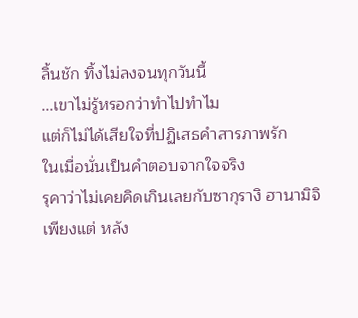ลิ้นชัก ทิ้งไม่ลงจนทุกวันนี้
...เขาไม่รู้หรอกว่าทำไปทำไม
แต่ก็ไม่ได้เสียใจที่ปฏิเสธคำสารภาพรัก
ในเมื่อนั่นเป็นคำตอบจากใจจริง
รุคาว่าไม่เคยคิดเกินเลยกับซากุรางิ ฮานามิจิ
เพียงแต่ หลัง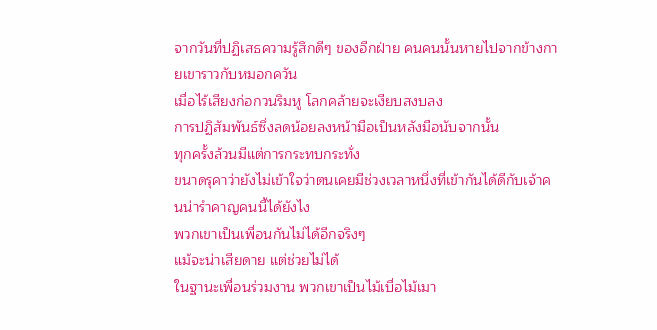จากวันที่ปฏิเสธความรู้สึกดีๆ ของอีกฝ่าย คนคนนั้นหายไปจากข้างกายเขาราวกับหมอกควัน
เมื่อไร้เสียงก่อกวนริมหู โลกคล้ายจะเงียบสงบลง
การปฏิสัมพันธ์ซึ่งลดน้อยลงหน้ามือเป็นหลังมือนับจากนั้น
ทุกครั้งล้วนมีแต่การกระทบกระทั่ง
ขนาดรุคาว่ายังไม่เข้าใจว่าตนเคยมีช่วงเวลาหนึ่งที่เข้ากันได้ดีกับเจ้าคนน่ารำคาญคนนี้ได้ยังไง
พวกเขาเป็นเพื่อนกันไม่ได้อีกจริงๆ
แม้จะน่าเสียดาย แต่ช่วยไม่ได้
ในฐานะเพื่อนร่วมงาน พวกเขาเป็นไม้เบื่อไม้เมา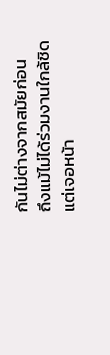กันไม่ต่างจากสมัยก่อน
ถึงแม้ไม่ได้ร่วมงานใกล้ชิดแต่เจอหน้า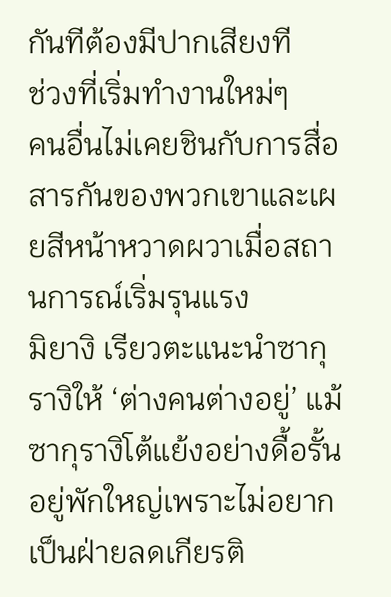กันทีต้องมีปากเสียงที
ช่วงที่เริ่มทำงานใหม่ๆ
คนอื่นไม่เคยชินกับการสื่อสารกันของพวกเขาและเผยสีหน้าหวาดผวาเมื่อสถานการณ์เริ่มรุนแรง
มิยางิ เรียวตะแนะนำซากุรางิให้ ‘ต่างคนต่างอยู่’ แม้ซากุรางิโต้แย้งอย่างดื้อรั้นอยู่พักใหญ่เพราะไม่อยากเป็นฝ่ายลดเกียรติ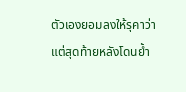ตัวเองยอมลงให้รุคาว่า
แต่สุดท้ายหลังโดนย้ำ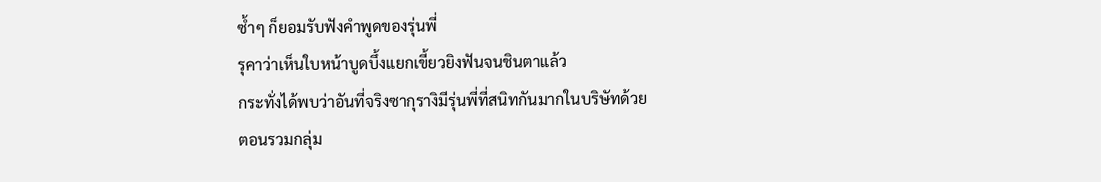ซ้ำๆ ก็ยอมรับฟังคำพูดของรุ่นพี่
รุคาว่าเห็นใบหน้าบูดบึ้งแยกเขี้ยวยิงฟันจนชินตาแล้ว
กระทั่งได้พบว่าอันที่จริงซากุรางิมีรุ่นพี่ที่สนิทกันมากในบริษัทด้วย
ตอนรวมกลุ่ม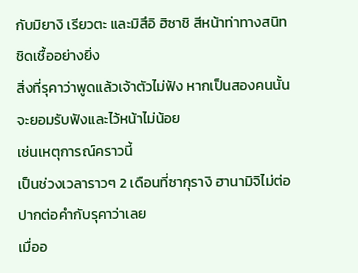กับมิยางิ เรียวตะ และมิสึอิ ฮิซาชิ สีหน้าท่าทางสนิทชิดเชื้ออย่างยิ่ง
สิ่งที่รุคาว่าพูดแล้วเจ้าตัวไม่ฟัง หากเป็นสองคนนั้นจะยอมรับฟังและไว้หน้าไม่น้อย
เช่นเหตุการณ์คราวนี้
เป็นช่วงเวลาราวๆ 2 เดือนที่ซากุรางิ ฮานามิจิไม่ต่อปากต่อคำกับรุคาว่าเลย
เมื่ออ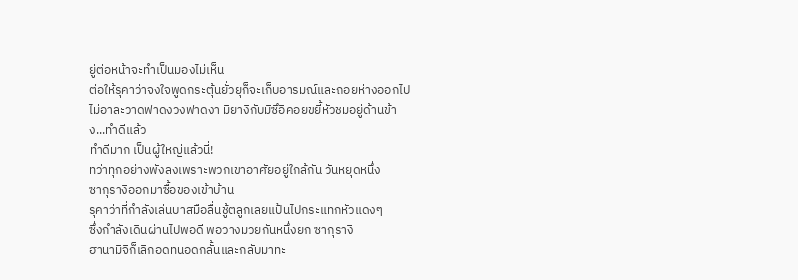ยู่ต่อหน้าจะทำเป็นมองไม่เห็น
ต่อให้รุคาว่าจงใจพูดกระตุ้นยั่วยุก็จะเก็บอารมณ์และถอยห่างออกไป
ไม่อาละวาดฟาดงวงฟาดงา มิยางิกับมิซึอิคอยขยี้หัวชมอยู่ด้านข้าง...ทำดีแล้ว
ทำดีมาก เป็นผู้ใหญ่แล้วนี่!
ทว่าทุกอย่างพังลงเพราะพวกเขาอาศัยอยู่ใกล้กัน วันหยุดหนึ่ง
ซากุรางิออกมาซื้อของเข้าบ้าน
รุคาว่าที่กำลังเล่นบาสมือลื่นชู้ตลูกเลยแป้นไปกระแทกหัวแดงๆ
ซึ่งกำลังเดินผ่านไปพอดี พอวางมวยกันหนึ่งยก ซากุรางิ
ฮานามิจิก็เลิกอดทนอดกลั้นและกลับมาทะ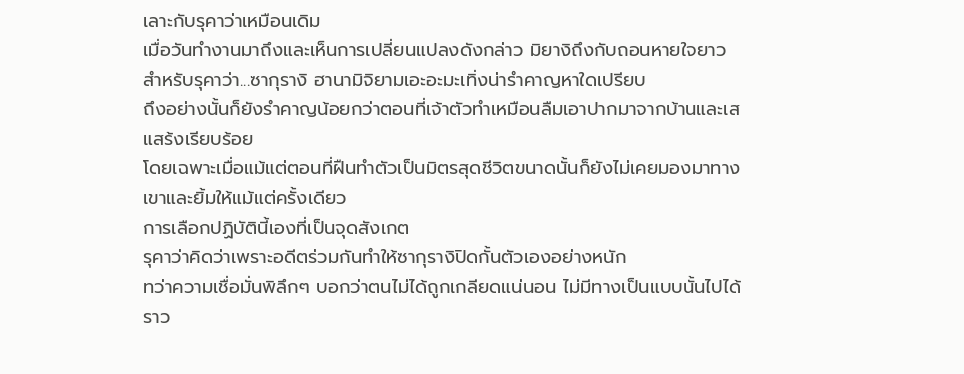เลาะกับรุคาว่าเหมือนเดิม
เมื่อวันทำงานมาถึงและเห็นการเปลี่ยนแปลงดังกล่าว มิยางิถึงกับถอนหายใจยาว
สำหรับรุคาว่า...ซากุรางิ ฮานามิจิยามเอะอะมะเทิ่งน่ารำคาญหาใดเปรียบ
ถึงอย่างนั้นก็ยังรำคาญน้อยกว่าตอนที่เจ้าตัวทำเหมือนลืมเอาปากมาจากบ้านและเสแสร้งเรียบร้อย
โดยเฉพาะเมื่อแม้แต่ตอนที่ฝืนทำตัวเป็นมิตรสุดชีวิตขนาดนั้นก็ยังไม่เคยมองมาทางเขาและยิ้มให้แม้แต่ครั้งเดียว
การเลือกปฏิบัตินี้เองที่เป็นจุดสังเกต
รุคาว่าคิดว่าเพราะอดีตร่วมกันทำให้ซากุรางิปิดกั้นตัวเองอย่างหนัก
ทว่าความเชื่อมั่นพิลึกๆ บอกว่าตนไม่ได้ถูกเกลียดแน่นอน ไม่มีทางเป็นแบบนั้นไปได้
ราว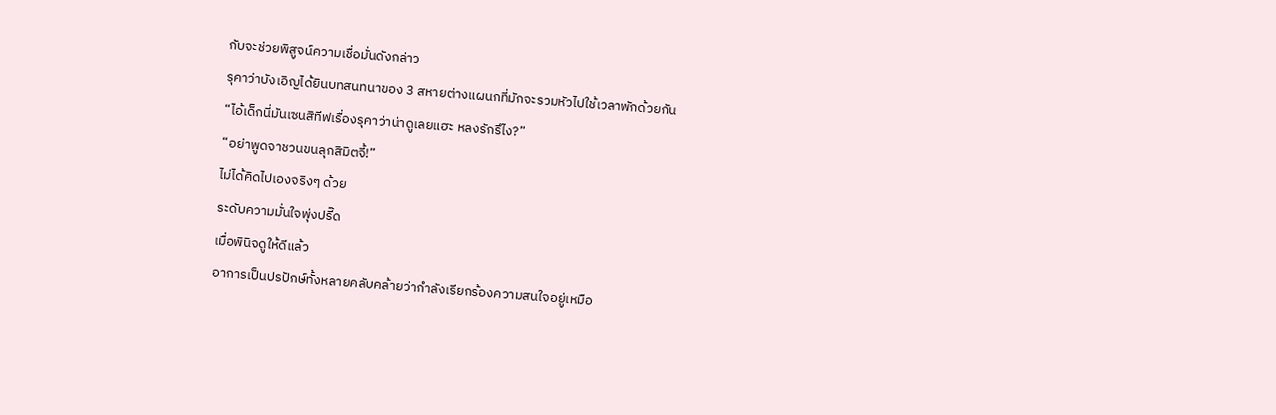กับจะช่วยพิสูจน์ความเชื่อมั่นดังกล่าว
รุคาว่าบังเอิญได้ยินบทสนทนาของ 3 สหายต่างแผนกที่มักจะรวมหัวไปใช้เวลาพักด้วยกัน
“ไอ้เด็กนี่มันเซนสิทีฟเรื่องรุคาว่าน่าดูเลยแฮะ หลงรักรึไง?”
“อย่าพูดจาชวนขนลุกสิมิตจี้!”
ไม่ได้คิดไปเองจริงๆ ด้วย
ระดับความมั่นใจพุ่งปรี๊ด
เมื่อพินิจดูให้ดีแล้ว
อาการเป็นปรปักษ์ทั้งหลายคลับคล้ายว่ากำลังเรียกร้องความสนใจอยู่เหมือ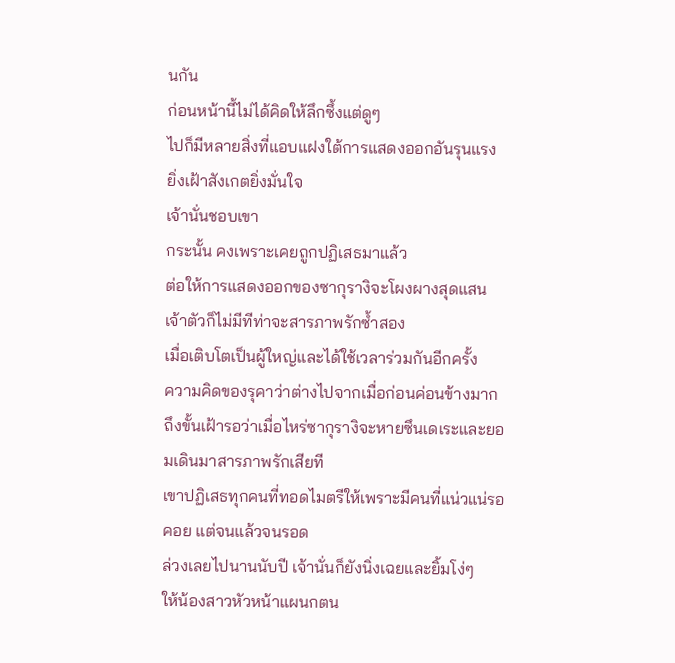นกัน
ก่อนหน้านี้ไม่ได้คิดให้ลึกซึ้งแต่ดูๆ
ไปก็มีหลายสิ่งที่แอบแฝงใต้การแสดงออกอันรุนแรง
ยิ่งเฝ้าสังเกตยิ่งมั่นใจ
เจ้านั่นชอบเขา
กระนั้น คงเพราะเคยถูกปฏิเสธมาแล้ว
ต่อให้การแสดงออกของซากุรางิจะโผงผางสุดแสน เจ้าตัวก็ไม่มีทีท่าจะสารภาพรักซ้ำสอง
เมื่อเติบโตเป็นผู้ใหญ่และได้ใช้เวลาร่วมกันอีกครั้ง
ความคิดของรุคาว่าต่างไปจากเมื่อก่อนค่อนข้างมาก ถึงขั้นเฝ้ารอว่าเมื่อไหร่ซากุรางิจะหายซึนเดเระและยอมเดินมาสารภาพรักเสียที
เขาปฏิเสธทุกคนที่ทอดไมตรีให้เพราะมีคนที่แน่วแน่รอคอย แต่จนแล้วจนรอด
ล่วงเลยไปนานนับปี เจ้านั่นก็ยังนิ่งเฉยและยิ้มโง่ๆ
ให้น้องสาวหัวหน้าแผนกตน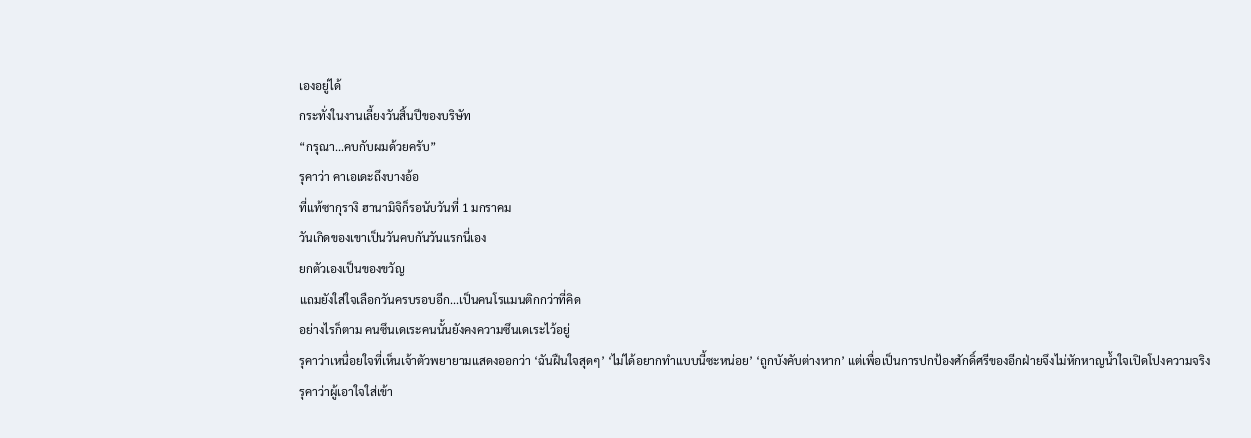เองอยู่ได้
กระทั่งในงานเลี้ยงวันสิ้นปีของบริษัท
“กรุณา...คบกับผมด้วยครับ”
รุคาว่า คาเอเดะถึงบางอ้อ
ที่แท้ซากุรางิ ฮานามิจิก็รอนับวันที่ 1 มกราคม
วันเกิดของเขาเป็นวันคบกันวันแรกนี่เอง
ยกตัวเองเป็นของขวัญ
แถมยังใส่ใจเลือกวันครบรอบอีก...เป็นคนโรแมนติกกว่าที่คิด
อย่างไรก็ตาม คนซึนเดเระคนนั้นยังคงความซึนเดเระไว้อยู่
รุคาว่าเหนื่อยใจที่เห็นเจ้าตัวพยายามแสดงออกว่า ‘ฉันฝืนใจสุดๆ’ ‘ไม่ได้อยากทำแบบนี้ซะหน่อย’ ‘ถูกบังคับต่างหาก’ แต่เพื่อเป็นการปกป้องศักดิ์ศรีของอีกฝ่ายจึงไม่หักหาญน้ำใจเปิดโปงความจริง
รุคาว่าผู้เอาใจใส่เข้า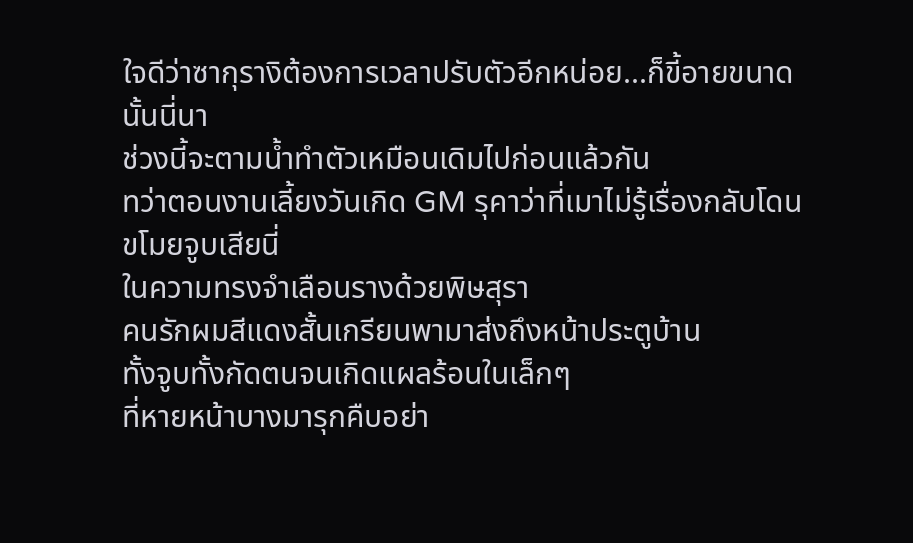ใจดีว่าซากุรางิต้องการเวลาปรับตัวอีกหน่อย...ก็ขี้อายขนาดนั้นนี่นา
ช่วงนี้จะตามน้ำทำตัวเหมือนเดิมไปก่อนแล้วกัน
ทว่าตอนงานเลี้ยงวันเกิด GM รุคาว่าที่เมาไม่รู้เรื่องกลับโดนขโมยจูบเสียนี่
ในความทรงจำเลือนรางด้วยพิษสุรา
คนรักผมสีแดงสั้นเกรียนพามาส่งถึงหน้าประตูบ้าน
ทั้งจูบทั้งกัดตนจนเกิดแผลร้อนในเล็กๆ
ที่หายหน้าบางมารุกคืบอย่า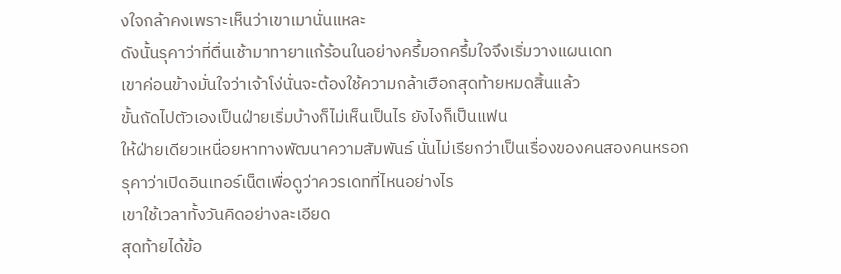งใจกล้าคงเพราะเห็นว่าเขาเมานั่นแหละ
ดังนั้นรุคาว่าที่ตื่นเช้ามาทายาแก้ร้อนในอย่างครึ้มอกครึ้มใจจึงเริ่มวางแผนเดท
เขาค่อนข้างมั่นใจว่าเจ้าโง่นั่นจะต้องใช้ความกล้าเฮือกสุดท้ายหมดสิ้นแล้ว
ขั้นถัดไปตัวเองเป็นฝ่ายเริ่มบ้างก็ไม่เห็นเป็นไร ยังไงก็เป็นแฟน
ให้ฝ่ายเดียวเหนื่อยหาทางพัฒนาความสัมพันธ์ นั่นไม่เรียกว่าเป็นเรื่องของคนสองคนหรอก
รุคาว่าเปิดอินเทอร์เน็ตเพื่อดูว่าควรเดทที่ไหนอย่างไร
เขาใช้เวลาทั้งวันคิดอย่างละเอียด
สุดท้ายได้ข้อ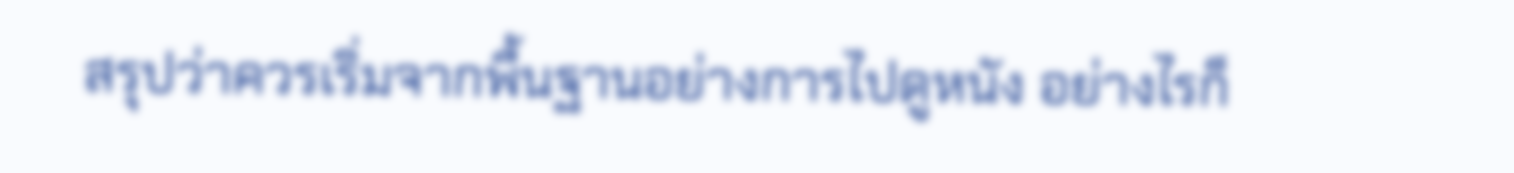สรุปว่าควรเริ่มจากพื้นฐานอย่างการไปดูหนัง อย่างไรก็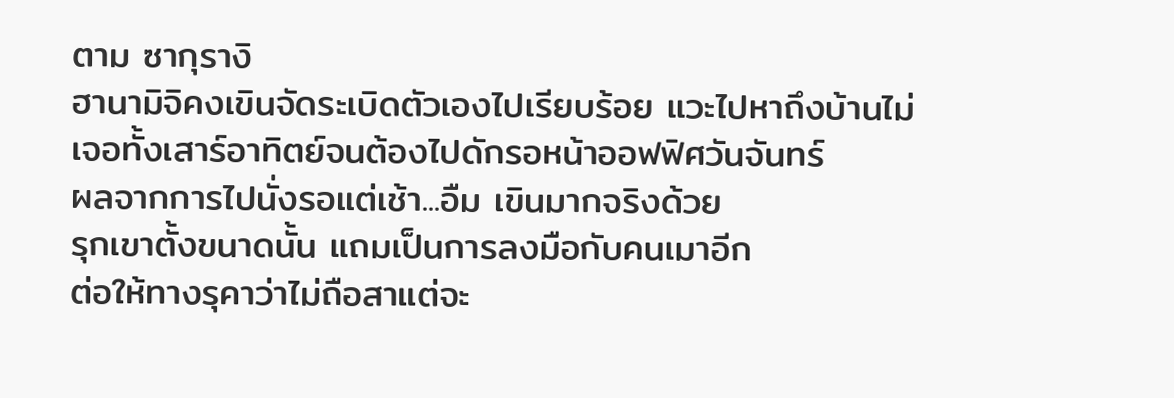ตาม ซากุรางิ
ฮานามิจิคงเขินจัดระเบิดตัวเองไปเรียบร้อย แวะไปหาถึงบ้านไม่เจอทั้งเสาร์อาทิตย์จนต้องไปดักรอหน้าออฟฟิศวันจันทร์
ผลจากการไปนั่งรอแต่เช้า...อืม เขินมากจริงด้วย
รุกเขาตั้งขนาดนั้น แถมเป็นการลงมือกับคนเมาอีก
ต่อให้ทางรุคาว่าไม่ถือสาแต่จะ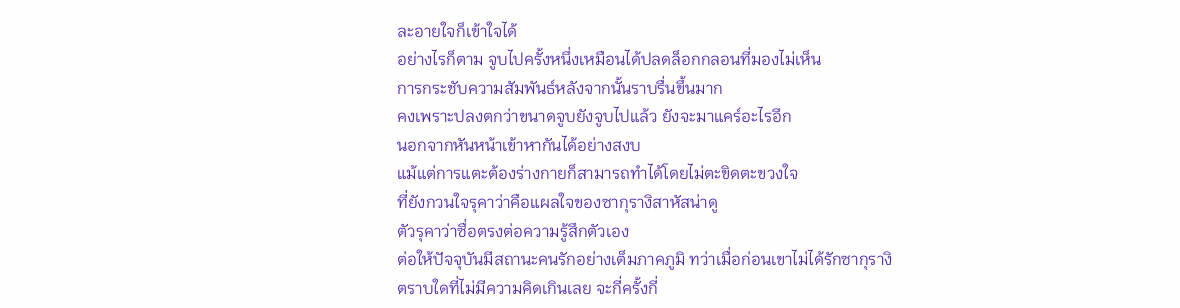ละอายใจก็เข้าใจได้
อย่างไรก็ตาม จูบไปครั้งหนึ่งเหมือนได้ปลดล็อกกลอนที่มองไม่เห็น
การกระชับความสัมพันธ์หลังจากนั้นราบรื่นขึ้นมาก
คงเพราะปลงตกว่าขนาดจูบยังจูบไปแล้ว ยังจะมาแคร์อะไรอีก
นอกจากหันหน้าเข้าหากันได้อย่างสงบ
แม้แต่การแตะต้องร่างกายก็สามารถทำได้โดยไม่ตะขิดตะขวงใจ
ที่ยังกวนใจรุคาว่าคือแผลใจของซากุรางิสาหัสน่าดู
ตัวรุคาว่าซื่อตรงต่อความรู้สึกตัวเอง
ต่อให้ปัจจุบันมีสถานะคนรักอย่างเต็มภาคภูมิ ทว่าเมื่อก่อนเขาไม่ได้รักซากุรางิ
ตราบใดที่ไม่มีความคิดเกินเลย จะกี่ครั้งกี่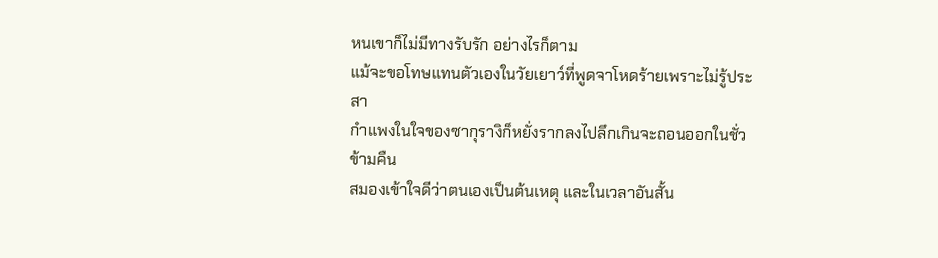หนเขาก็ไม่มีทางรับรัก อย่างไรก็ตาม
แม้จะขอโทษแทนตัวเองในวัยเยาว์ที่พูดจาโหดร้ายเพราะไม่รู้ประสา
กำแพงในใจของซากุรางิก็หยั่งรากลงไปลึกเกินจะถอนออกในชั่วข้ามคืน
สมองเข้าใจดีว่าตนเองเป็นต้นเหตุ และในเวลาอันสั้น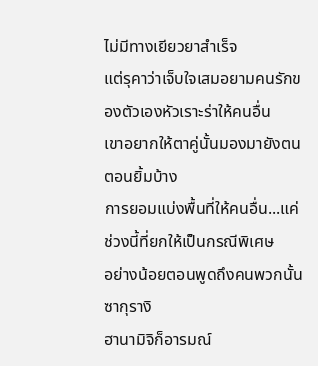ไม่มีทางเยียวยาสำเร็จ
แต่รุคาว่าเจ็บใจเสมอยามคนรักของตัวเองหัวเราะร่าให้คนอื่น
เขาอยากให้ตาคู่นั้นมองมายังตนตอนยิ้มบ้าง
การยอมแบ่งพื้นที่ให้คนอื่น...แค่ช่วงนี้ที่ยกให้เป็นกรณีพิเศษ
อย่างน้อยตอนพูดถึงคนพวกนั้น ซากุรางิ
ฮานามิจิก็อารมณ์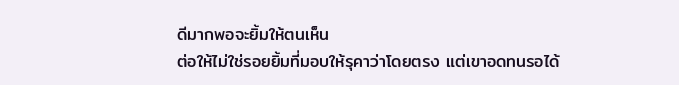ดีมากพอจะยิ้มให้ตนเห็น
ต่อให้ไม่ใช่รอยยิ้มที่มอบให้รุคาว่าโดยตรง แต่เขาอดทนรอได้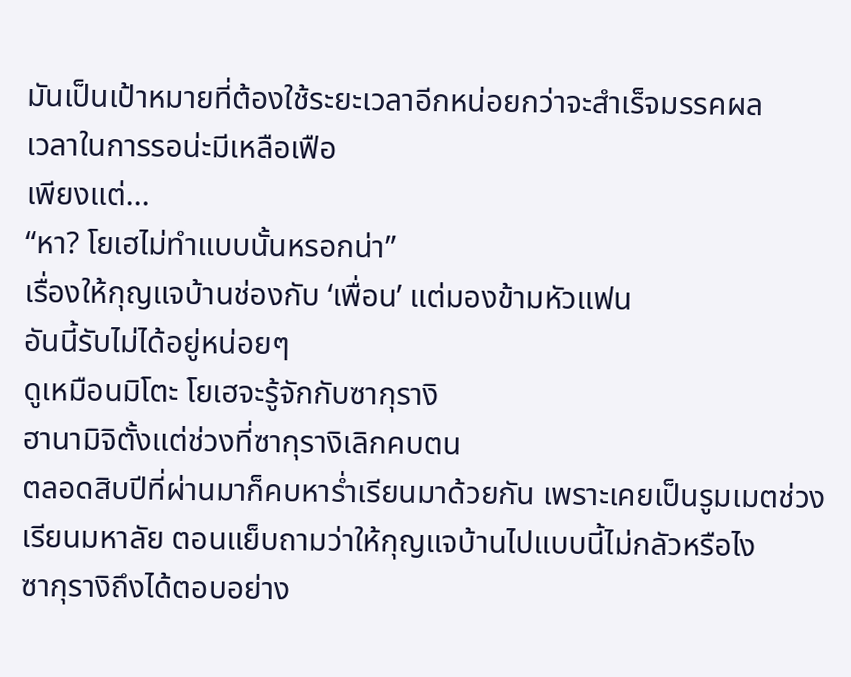มันเป็นเป้าหมายที่ต้องใช้ระยะเวลาอีกหน่อยกว่าจะสำเร็จมรรคผล
เวลาในการรอน่ะมีเหลือเฟือ
เพียงแต่...
“หา? โยเฮไม่ทำแบบนั้นหรอกน่า”
เรื่องให้กุญแจบ้านช่องกับ ‘เพื่อน’ แต่มองข้ามหัวแฟน
อันนี้รับไม่ได้อยู่หน่อยๆ
ดูเหมือนมิโตะ โยเฮจะรู้จักกับซากุรางิ
ฮานามิจิตั้งแต่ช่วงที่ซากุรางิเลิกคบตน
ตลอดสิบปีที่ผ่านมาก็คบหาร่ำเรียนมาด้วยกัน เพราะเคยเป็นรูมเมตช่วงเรียนมหาลัย ตอนแย็บถามว่าให้กุญแจบ้านไปแบบนี้ไม่กลัวหรือไง
ซากุรางิถึงได้ตอบอย่าง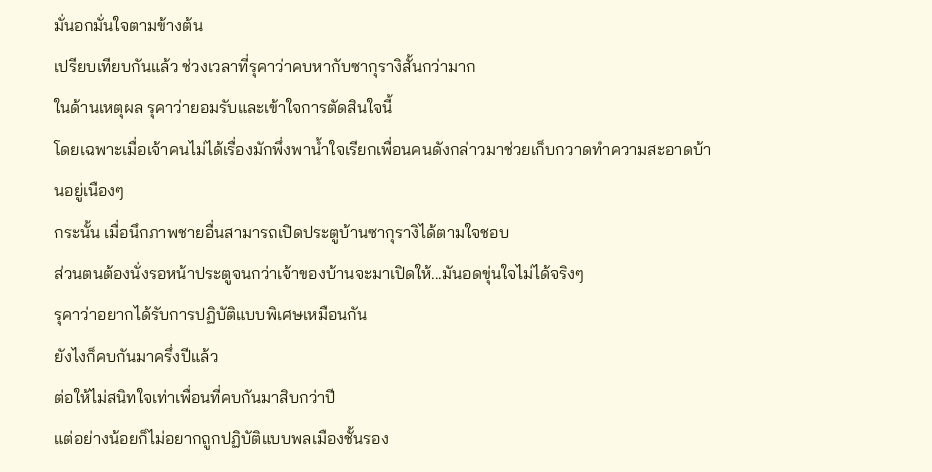มั่นอกมั่นใจตามข้างต้น
เปรียบเทียบกันแล้ว ช่วงเวลาที่รุคาว่าคบหากับซากุรางิสั้นกว่ามาก
ในด้านเหตุผล รุคาว่ายอมรับและเข้าใจการตัดสินใจนี้
โดยเฉพาะเมื่อเจ้าคนไม่ได้เรื่องมักพึ่งพาน้ำใจเรียกเพื่อนคนดังกล่าวมาช่วยเก็บกวาดทำความสะอาดบ้านอยู่เนืองๆ
กระนั้น เมื่อนึกภาพชายอื่นสามารถเปิดประตูบ้านซากุรางิได้ตามใจชอบ
ส่วนตนต้องนั่งรอหน้าประตูจนกว่าเจ้าของบ้านจะมาเปิดให้...มันอดขุ่นใจไม่ได้จริงๆ
รุคาว่าอยากได้รับการปฏิบัติแบบพิเศษเหมือนกัน
ยังไงก็คบกันมาครึ่งปีแล้ว
ต่อให้ไม่สนิทใจเท่าเพื่อนที่คบกันมาสิบกว่าปี
แต่อย่างน้อยก็ไม่อยากถูกปฏิบัติแบบพลเมืองชั้นรอง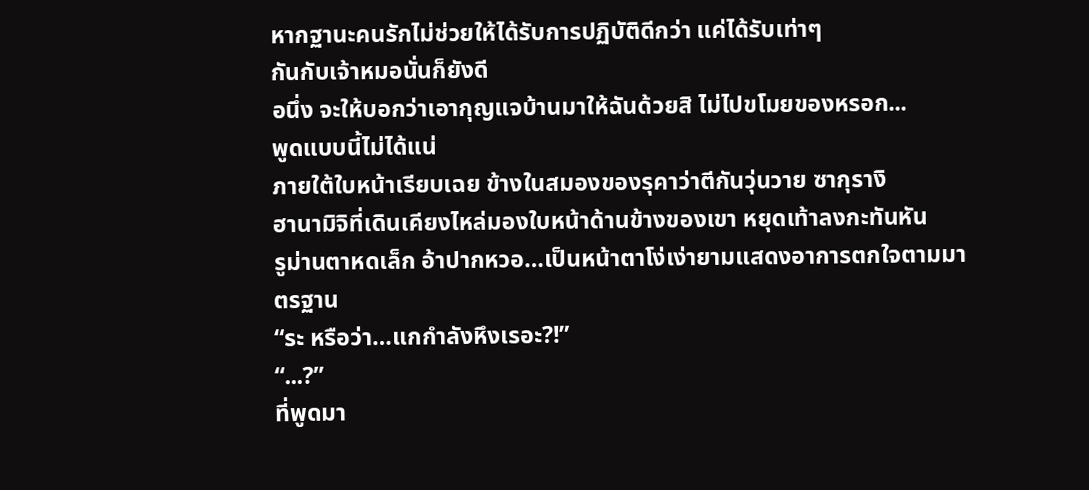หากฐานะคนรักไม่ช่วยให้ได้รับการปฏิบัติดีกว่า แค่ได้รับเท่าๆ
กันกับเจ้าหมอนั่นก็ยังดี
อนึ่ง จะให้บอกว่าเอากุญแจบ้านมาให้ฉันด้วยสิ ไม่ไปขโมยของหรอก...
พูดแบบนี้ไม่ได้แน่
ภายใต้ใบหน้าเรียบเฉย ข้างในสมองของรุคาว่าตีกันวุ่นวาย ซากุรางิ
ฮานามิจิที่เดินเคียงไหล่มองใบหน้าด้านข้างของเขา หยุดเท้าลงกะทันหัน
รูม่านตาหดเล็ก อ้าปากหวอ…เป็นหน้าตาโง่เง่ายามแสดงอาการตกใจตามมาตรฐาน
“ระ หรือว่า…แกกำลังหึงเรอะ?!”
“...?”
ที่พูดมา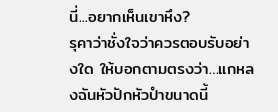นี่...อยากเห็นเขาหึง?
รุคาว่าชั่งใจว่าควรตอบรับอย่างใด ให้บอกตามตรงว่า…แกหลงฉันหัวปักหัวปำขนาดนี้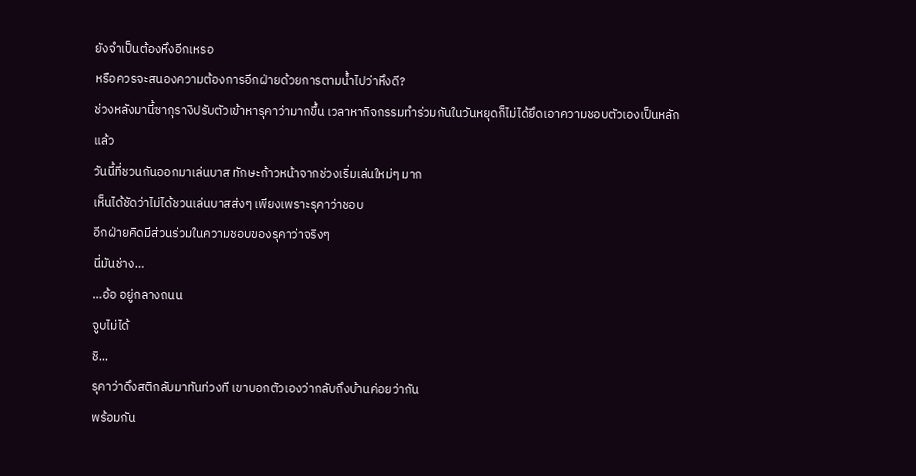ยังจำเป็นต้องหึงอีกเหรอ
หรือควรจะสนองความต้องการอีกฝ่ายด้วยการตามน้ำไปว่าหึงดี?
ช่วงหลังมานี้ซากุรางิปรับตัวเข้าหารุคาว่ามากขึ้น เวลาหากิจกรรมทำร่วมกันในวันหยุดก็ไม่ได้ยึดเอาความชอบตัวเองเป็นหลักแล้ว
วันนี้ที่ชวนกันออกมาเล่นบาส ทักษะก้าวหน้าจากช่วงเริ่มเล่นใหม่ๆ มาก
เห็นได้ชัดว่าไม่ได้ชวนเล่นบาสส่งๆ เพียงเพราะรุคาว่าชอบ
อีกฝ่ายคิดมีส่วนร่วมในความชอบของรุคาว่าจริงๆ
นี่มันช่าง…
…อ้อ อยู่กลางถนน
จูบไม่ได้
ชิ...
รุคาว่าดึงสติกลับมาทันท่วงที เขาบอกตัวเองว่ากลับถึงบ้านค่อยว่ากัน
พร้อมกัน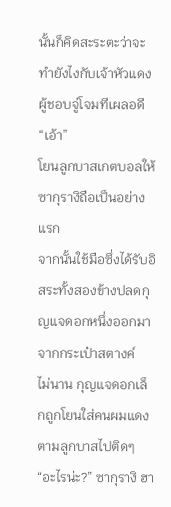นั้นก็คิดสะระตะว่าจะทำยังไงกับเจ้าหัวแดงผู้ชอบจู่โจมทีเผลอดี
“เอ้า”
โยนลูกบาสเกตบอลให้ซากุรางิถือเป็นอย่างแรก
จากนั้นใช้มือซึ่งได้รับอิสระทั้งสองข้างปลดกุญแจดอกหนึ่งออกมาจากกระเป๋าสตางค์
ไม่นาน กุญแจดอกเล็กถูกโยนใส่คนผมแดงตามลูกบาสไปติดๆ
“อะไรน่ะ?” ซากุรางิ ฮา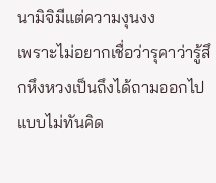นามิจิมีแต่ความงุนงง
เพราะไม่อยากเชื่อว่ารุคาว่ารู้สึกหึงหวงเป็นถึงได้ถามออกไปแบบไม่ทันคิด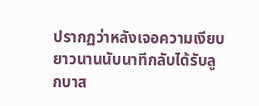ปรากฏว่าหลังเจอความเงียบยาวนานนับนาทีกลับได้รับลูกบาส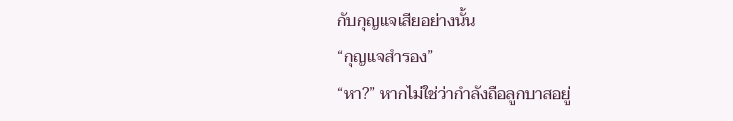กับกุญแจเสียอย่างนั้น
“กุญแจสำรอง”
“หา?” หากไม่ใช่ว่ากำลังถือลูกบาสอยู่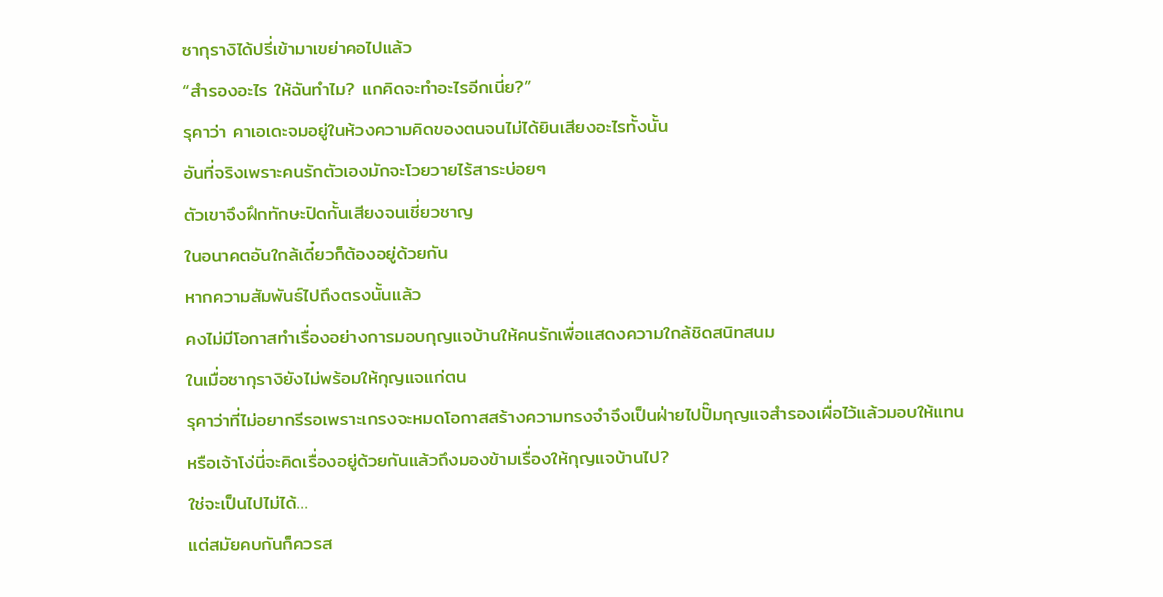ซากุรางิได้ปรี่เข้ามาเขย่าคอไปแล้ว
“สำรองอะไร ให้ฉันทำไม? แกคิดจะทำอะไรอีกเนี่ย?”
รุคาว่า คาเอเดะจมอยู่ในห้วงความคิดของตนจนไม่ได้ยินเสียงอะไรทั้งนั้น
อันที่จริงเพราะคนรักตัวเองมักจะโวยวายไร้สาระบ่อยๆ
ตัวเขาจึงฝึกทักษะปิดกั้นเสียงจนเชี่ยวชาญ
ในอนาคตอันใกล้เดี๋ยวก็ต้องอยู่ด้วยกัน
หากความสัมพันธ์ไปถึงตรงนั้นแล้ว
คงไม่มีโอกาสทำเรื่องอย่างการมอบกุญแจบ้านให้คนรักเพื่อแสดงความใกล้ชิดสนิทสนม
ในเมื่อซากุรางิยังไม่พร้อมให้กุญแจแก่ตน
รุคาว่าที่ไม่อยากรีรอเพราะเกรงจะหมดโอกาสสร้างความทรงจำจึงเป็นฝ่ายไปปั๊มกุญแจสำรองเผื่อไว้แล้วมอบให้แทน
หรือเจ้าโง่นี่จะคิดเรื่องอยู่ด้วยกันแล้วถึงมองข้ามเรื่องให้กุญแจบ้านไป?
ใช่จะเป็นไปไม่ได้…
แต่สมัยคบกันก็ควรส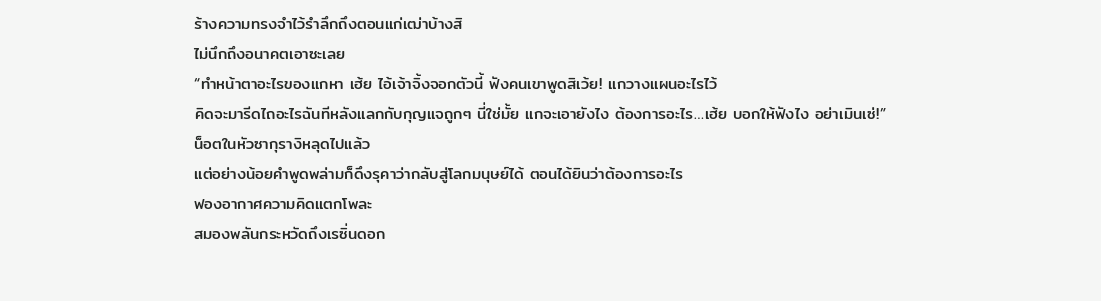ร้างความทรงจำไว้รำลึกถึงตอนแก่เฒ่าบ้างสิ
ไม่นึกถึงอนาคตเอาซะเลย
“ทำหน้าตาอะไรของแกหา เฮ้ย ไอ้เจ้าจิ้งจอกตัวนี้ ฟังคนเขาพูดสิเว้ย! แกวางแผนอะไรไว้
คิดจะมารีดไถอะไรฉันทีหลังแลกกับกุญแจถูกๆ นี่ใช่มั้ย แกจะเอายังไง ต้องการอะไร…เฮ้ย บอกให้ฟังไง อย่าเมินเซ่!”
น็อตในหัวซากุรางิหลุดไปแล้ว
แต่อย่างน้อยคำพูดพล่ามก็ดึงรุคาว่ากลับสู่โลกมนุษย์ได้ ตอนได้ยินว่าต้องการอะไร
ฟองอากาศความคิดแตกโพละ
สมองพลันกระหวัดถึงเรซิ่นดอก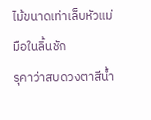ไม้ขนาดเท่าเล็บหัวแม่มือในลิ้นชัก
รุคาว่าสบดวงตาสีน้ำ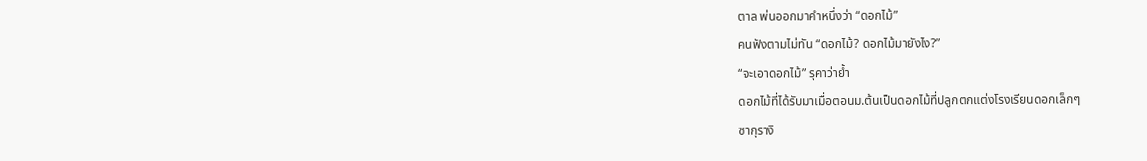ตาล พ่นออกมาคำหนึ่งว่า “ดอกไม้”
คนฟังตามไม่ทัน “ดอกไม้? ดอกไม้มายังไง?”
“จะเอาดอกไม้” รุคาว่าย้ำ
ดอกไม้ที่ได้รับมาเมื่อตอนม.ต้นเป็นดอกไม้ที่ปลูกตกแต่งโรงเรียนดอกเล็กๆ
ซากุรางิ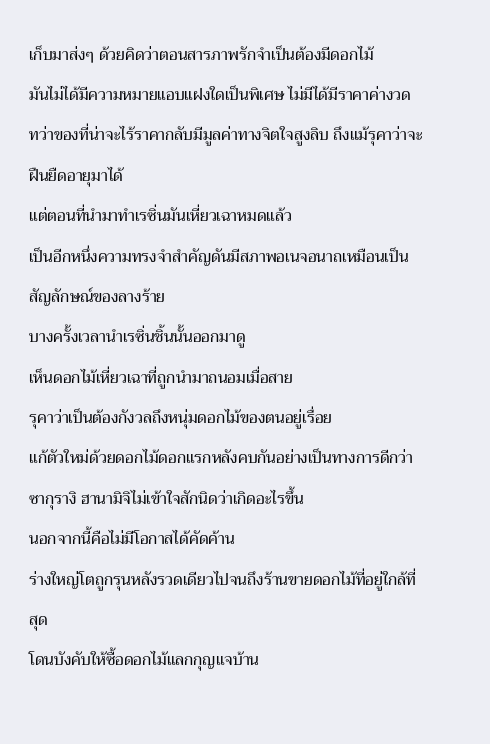เก็บมาส่งๆ ด้วยคิดว่าตอนสารภาพรักจำเป็นต้องมีดอกไม้
มันไม่ได้มีความหมายแอบแฝงใดเป็นพิเศษ ไม่มีได้มีราคาค่างวด
ทว่าของที่น่าจะไร้ราคากลับมีมูลค่าทางจิตใจสูงลิบ ถึงแม้รุคาว่าจะฝืนยืดอายุมาได้
แต่ตอนที่นำมาทำเรซิ่นมันเหี่ยวเฉาหมดแล้ว
เป็นอีกหนึ่งความทรงจำสำคัญดันมีสภาพอเนจอนาถเหมือนเป็นสัญลักษณ์ของลางร้าย
บางครั้งเวลานำเรซิ่นชิ้นนั้นออกมาดู
เห็นดอกไม้เหี่ยวเฉาที่ถูกนำมาถนอมเมื่อสาย
รุคาว่าเป็นต้องกังวลถึงหนุ่มดอกไม้ของตนอยู่เรื่อย
แก้ตัวใหม่ด้วยดอกไม้ดอกแรกหลังคบกันอย่างเป็นทางการดีกว่า
ซากุรางิ ฮานามิจิไม่เข้าใจสักนิดว่าเกิดอะไรขึ้น
นอกจากนี้คือไม่มีโอกาสได้คัดค้าน
ร่างใหญ่โตถูกรุนหลังรวดเดียวไปจนถึงร้านขายดอกไม้ที่อยู่ใกล้ที่สุด
โดนบังคับให้ซื้อดอกไม้แลกกุญแจบ้าน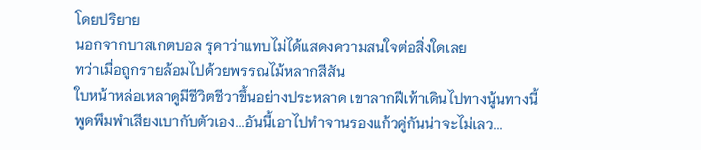โดยปริยาย
นอกจากบาสเกตบอล รุคาว่าแทบไม่ได้แสดงความสนใจต่อสิ่งใดเลย
ทว่าเมื่อถูกรายล้อมไปด้วยพรรณไม้หลากสีสัน
ใบหน้าหล่อเหลาดูมีชีวิตชีวาขึ้นอย่างประหลาด เขาลากฝีเท้าเดินไปทางนู้นทางนี้
พูดพึมพำเสียงเบากับตัวเอง...อันนี้เอาไปทำจานรองแก้วคู่กันน่าจะไม่เลว...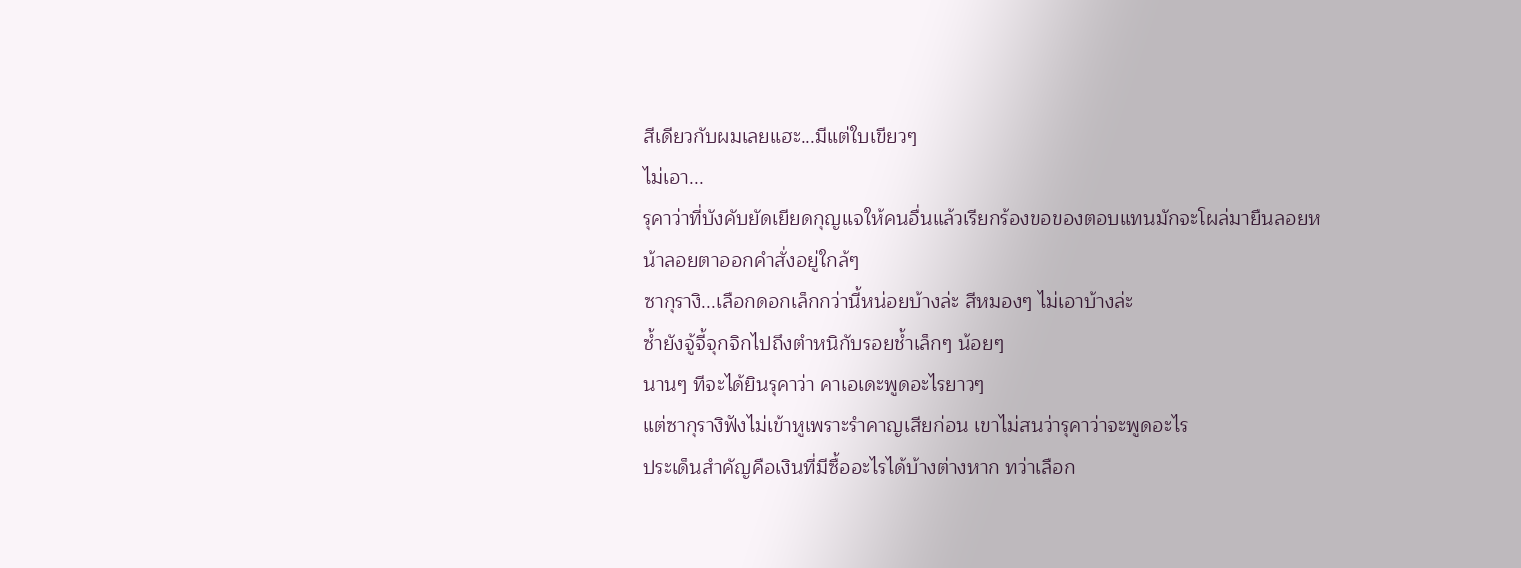สีเดียวกับผมเลยแฮะ...มีแต่ใบเขียวๆ
ไม่เอา...
รุคาว่าที่บังคับยัดเยียดกุญแจให้คนอื่นแล้วเรียกร้องขอของตอบแทนมักจะโผล่มายืนลอยหน้าลอยตาออกคำสั่งอยู่ใกล้ๆ
ซากุรางิ...เลือกดอกเล็กกว่านี้หน่อยบ้างล่ะ สีหมองๆ ไม่เอาบ้างล่ะ
ซ้ำยังจู้จี้จุกจิกไปถึงตำหนิกับรอยช้ำเล็กๆ น้อยๆ
นานๆ ทีจะได้ยินรุคาว่า คาเอเดะพูดอะไรยาวๆ
แต่ซากุรางิฟังไม่เข้าหูเพราะรำคาญเสียก่อน เขาไม่สนว่ารุคาว่าจะพูดอะไร
ประเด็นสำคัญคือเงินที่มีซื้ออะไรได้บ้างต่างหาก ทว่าเลือก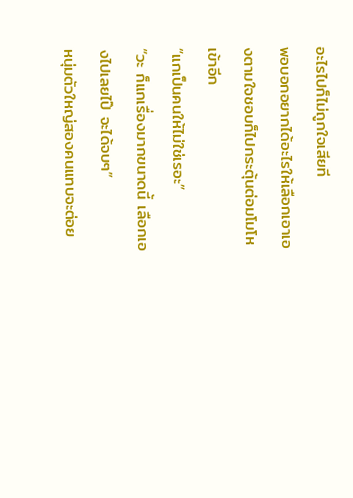อะไรไปก็ไม่ถูกใจเสียที
พอบอกอยากได้อะไรให้เลือกเอาเองตามใจชอบก็ไปกระตุ้นต่อมโมโหเข้าอีก
“แกเป็นคนให้ไม่ใช่เรอะ”
“วะ ก็แกเรื่องมากขนาดนี้ เลือกเองไปเลยไป๊ จะได้จบๆ”
หนุ่มตัวใหญ่สองคนแทบจะต่อย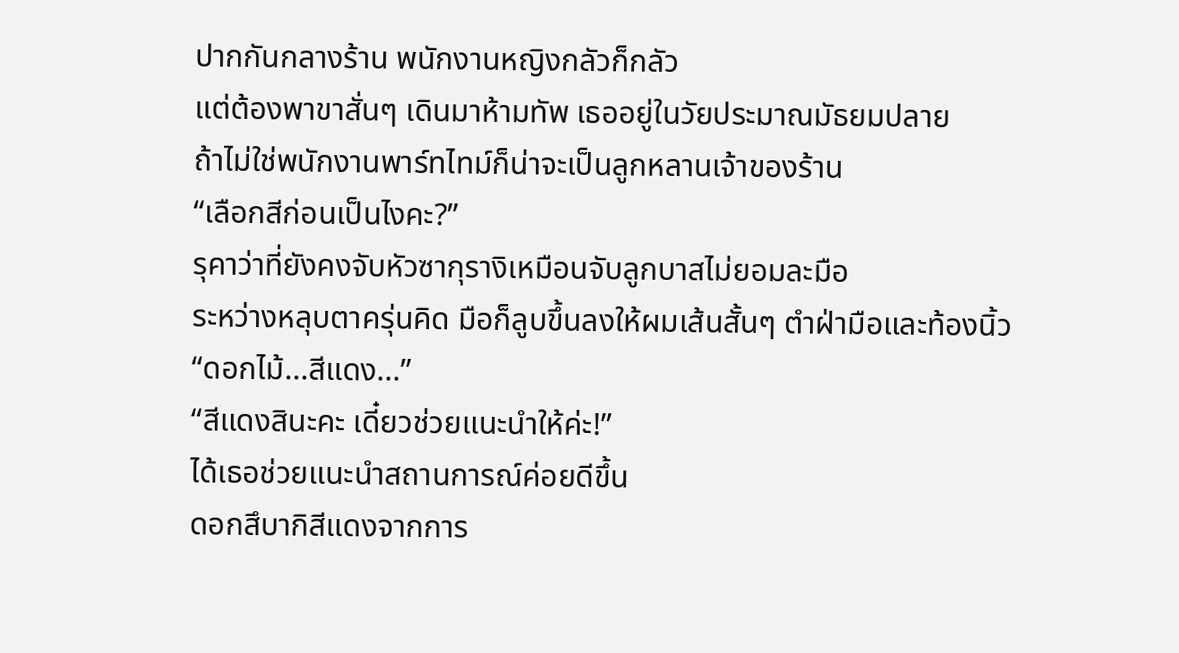ปากกันกลางร้าน พนักงานหญิงกลัวก็กลัว
แต่ต้องพาขาสั่นๆ เดินมาห้ามทัพ เธออยู่ในวัยประมาณมัธยมปลาย
ถ้าไม่ใช่พนักงานพาร์ทไทม์ก็น่าจะเป็นลูกหลานเจ้าของร้าน
“เลือกสีก่อนเป็นไงคะ?”
รุคาว่าที่ยังคงจับหัวซากุรางิเหมือนจับลูกบาสไม่ยอมละมือ
ระหว่างหลุบตาครุ่นคิด มือก็ลูบขึ้นลงให้ผมเส้นสั้นๆ ตำฝ่ามือและท้องนิ้ว
“ดอกไม้...สีแดง...”
“สีแดงสินะคะ เดี๋ยวช่วยแนะนำให้ค่ะ!”
ได้เธอช่วยแนะนำสถานการณ์ค่อยดีขึ้น
ดอกสึบากิสีแดงจากการ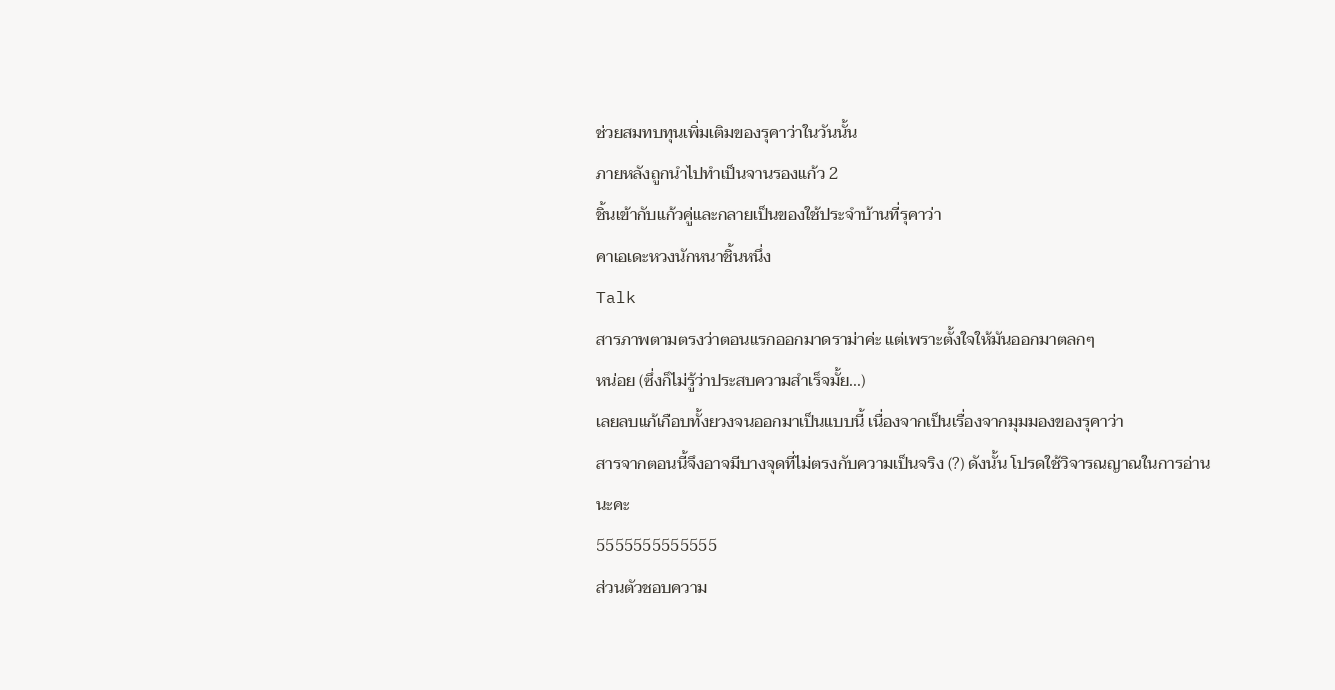ช่วยสมทบทุนเพิ่มเติมของรุคาว่าในวันนั้น
ภายหลังถูกนำไปทำเป็นจานรองแก้ว 2
ชิ้นเข้ากับแก้วคู่และกลายเป็นของใช้ประจำบ้านที่รุคาว่า
คาเอเดะหวงนักหนาชิ้นหนึ่ง
Talk
สารภาพตามตรงว่าตอนแรกออกมาดราม่าค่ะ แต่เพราะตั้งใจให้มันออกมาตลกๆ
หน่อย (ซึ่งก็ไม่รู้ว่าประสบความสำเร็จมั้ย...)
เลยลบแก้เกือบทั้งยวงจนออกมาเป็นแบบนี้ เนื่องจากเป็นเรื่องจากมุมมองของรุคาว่า
สารจากตอนนี้จึงอาจมีบางจุดที่ไม่ตรงกับความเป็นจริง (?) ดังนั้น โปรดใช้วิจารณญาณในการอ่านนะคะ
5555555555555
ส่วนตัวชอบความ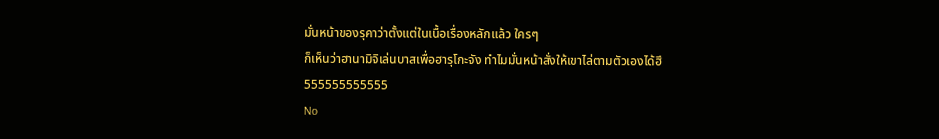มั่นหน้าของรุคาว่าตั้งแต่ในเนื้อเรื่องหลักแล้ว ใครๆ
ก็เห็นว่าฮานามิจิเล่นบาสเพื่อฮารุโกะจัง ทำไมมั่นหน้าสั่งให้เขาไล่ตามตัวเองได้ฮึ
555555555555
No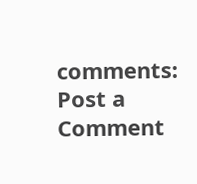comments:
Post a Comment